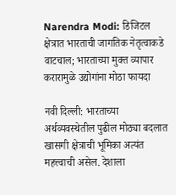Narendra Modi: डिजिटल क्षेत्रात भारताची जागतिक नेतृत्वाकडे वाटचाल; भारताच्या मुक्त व्यापार करारामुळे उद्योगांना मोठा फायदा

नवी दिल्ली: भारताच्या अर्थव्यवस्थेतील पुढील मोठ्या बदलात खासगी क्षेत्राची भूमिका अत्यंत महत्त्वाची असेल. देशाला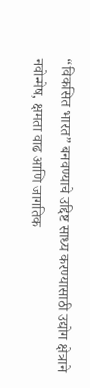“विकसित भारत” बनवण्याचे उद्दिष्ट साध्य करण्यासाठी उद्योग क्षेत्राने नवोन्मेष, क्षमता वाढ आणि जागतिक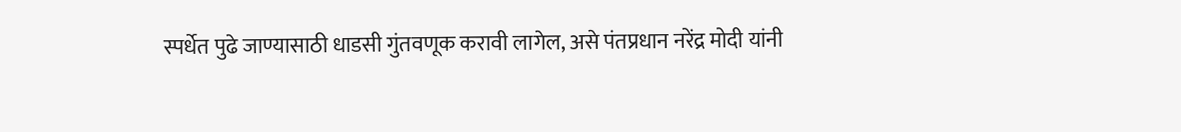स्पर्धेत पुढे जाण्यासाठी धाडसी गुंतवणूक करावी लागेल, असे पंतप्रधान नरेंद्र मोदी यांनी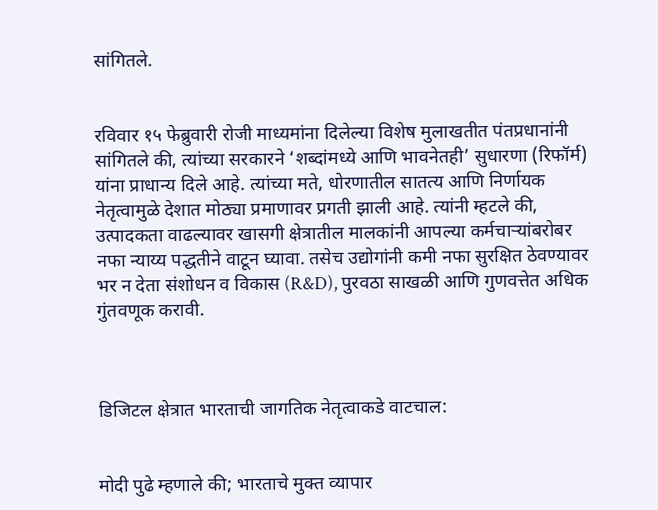सांगितले.


रविवार १५ फेब्रुवारी रोजी माध्यमांना दिलेल्या विशेष मुलाखतीत पंतप्रधानांनी सांगितले की, त्यांच्या सरकारने ‘शब्दांमध्ये आणि भावनेतही’ सुधारणा (रिफॉर्म) यांना प्राधान्य दिले आहे. त्यांच्या मते, धोरणातील सातत्य आणि निर्णायक नेतृत्वामुळे देशात मोठ्या प्रमाणावर प्रगती झाली आहे. त्यांनी म्हटले की, उत्पादकता वाढल्यावर खासगी क्षेत्रातील मालकांनी आपल्या कर्मचाऱ्यांबरोबर नफा न्याय्य पद्धतीने वाटून घ्यावा. तसेच उद्योगांनी कमी नफा सुरक्षित ठेवण्यावर भर न देता संशोधन व विकास (R&D), पुरवठा साखळी आणि गुणवत्तेत अधिक गुंतवणूक करावी.



डिजिटल क्षेत्रात भारताची जागतिक नेतृत्वाकडे वाटचाल:


मोदी पुढे म्हणाले की; भारताचे मुक्त व्यापार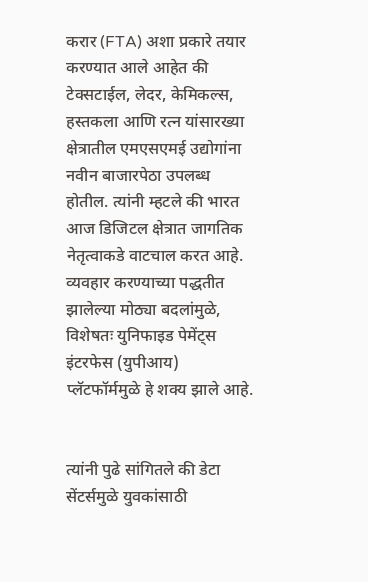करार (FTA) अशा प्रकारे तयार करण्यात आले आहेत की टेक्सटाईल, लेदर, केमिकल्स, हस्तकला आणि रत्न यांसारख्या क्षेत्रातील एमएसएमई उद्योगांना नवीन बाजारपेठा उपलब्ध होतील. त्यांनी म्हटले की भारत आज डिजिटल क्षेत्रात जागतिक नेतृत्वाकडे वाटचाल करत आहे. व्यवहार करण्याच्या पद्धतीत झालेल्या मोठ्या बदलांमुळे, विशेषतः युनिफाइड पेमेंट्स इंटरफेस (युपीआय) प्लॅटफॉर्ममुळे हे शक्य झाले आहे.


त्यांनी पुढे सांगितले की डेटा सेंटर्समुळे युवकांसाठी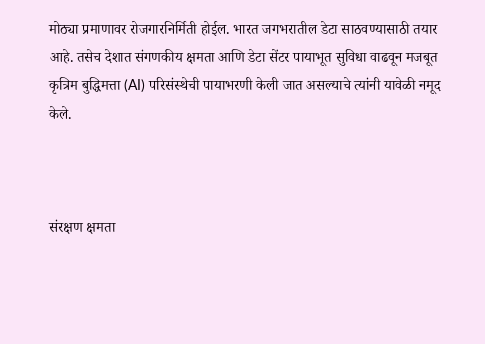मोठ्या प्रमाणावर रोजगारनिर्मिती होईल. भारत जगभरातील डेटा साठवण्यासाठी तयार आहे. तसेच देशात संगणकीय क्षमता आणि डेटा सेंटर पायाभूत सुविधा वाढवून मजबूत कृत्रिम बुद्धिमत्ता (AI) परिसंस्थेची पायाभरणी केली जात असल्याचे त्यांनी यावेळी नमूद केले.



संरक्षण क्षमता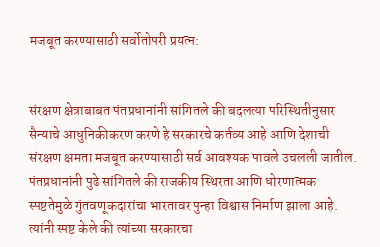मजबूत करण्यासाठी सर्वोतोपरी प्रयत्न:


संरक्षण क्षेत्राबाबत पंतप्रधानांनी सांगितले की बदलत्या परिस्थितीनुसार सैन्याचे आधुनिकीकरण करणे हे सरकारचे कर्तव्य आहे आणि देशाची संरक्षण क्षमता मजबूत करण्यासाठी सर्व आवश्यक पावले उचलली जातील. पंतप्रधानांनी पुढे सांगितले की राजकीय स्थिरता आणि धोरणात्मक स्पष्टतेमुळे गुंतवणूकदारांचा भारतावर पुन्हा विश्वास निर्माण झाला आहे. त्यांनी स्पष्ट केले की त्यांच्या सरकारचा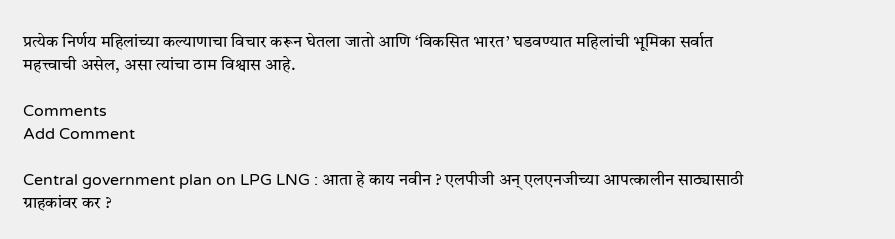प्रत्येक निर्णय महिलांच्या कल्याणाचा विचार करून घेतला जातो आणि ‘विकसित भारत’ घडवण्यात महिलांची भूमिका सर्वात महत्त्वाची असेल, असा त्यांचा ठाम विश्वास आहे.

Comments
Add Comment

Central government plan on LPG LNG : आता हे काय नवीन ? एलपीजी अन् एलएनजीच्या आपत्कालीन साठ्यासाठी ग्राहकांवर कर ?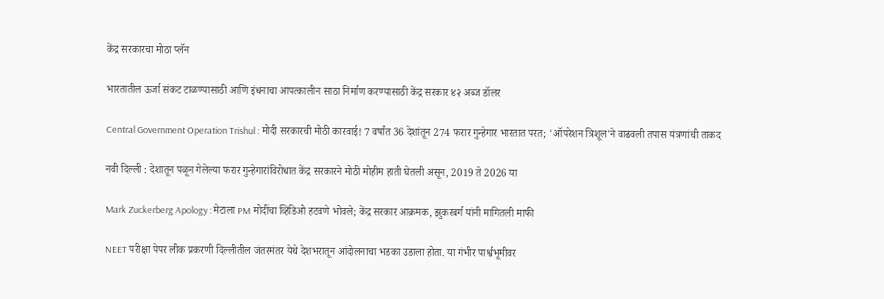केंद्र सरकारचा मोठा प्लॅन

भारतातील ऊर्जा संकट टाळण्यासाठी आणि इंधनाचा आपत्कालीन साठा निर्माण करण्यासाठी केंद्र सरकार ४२ अब्ज डॉलर

Central Government Operation Trishul : मोदी सरकारची मोठी कारवाई! 7 वर्षांत 36 देशांतून 274 फरार गुन्हेगार भारतात परत; 'ऑपरेशन त्रिशूल'ने वाढवली तपास यंत्रणांची ताकद

नवी दिल्ली : देशातून पळून गेलेल्या फरार गुन्हेगारांविरोधात केंद्र सरकारने मोठी मोहीम हाती घेतली असून, 2019 ते 2026 या

Mark Zuckerberg Apology : मेटाला PM मोदींचा व्हिडिओ हटवणे भोवले; केंद्र सरकार आक्रमक, झुकरबर्ग यांनी मागितली माफी

NEET परीक्षा पेपर लीक प्रकरणी दिल्लीतील जंतरमंतर येथे देशभरातून आंदोलनाचा भडका उडाला होता. या गंभीर पार्श्वभूमीवर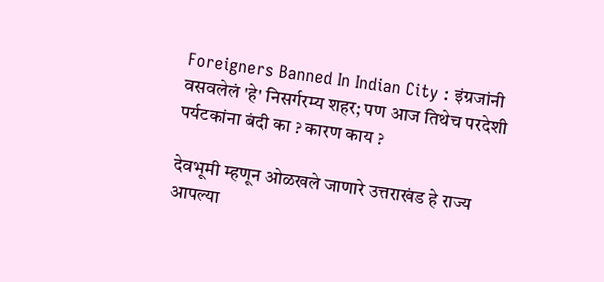Foreigners Banned In Indian City : इंग्रजांनी वसवलेलं 'हे' निसर्गरम्य शहर; पण आज तिथेच परदेशी पर्यटकांना बंदी का ? कारण काय ?

देवभूमी म्हणून ओळखले जाणारे उत्तराखंड हे राज्य आपल्या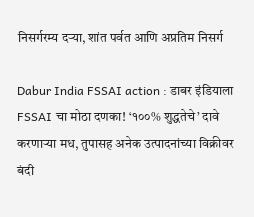निसर्गरम्य दऱ्या, शांत पर्वत आणि अप्रतिम निसर्ग

Dabur India FSSAI action : डाबर इंडियाला FSSAI चा मोठा दणका! ‘१००% शुद्धतेचे’ दावे करणाऱ्या मध, तुपासह अनेक उत्पादनांच्या विक्रीवर बंदी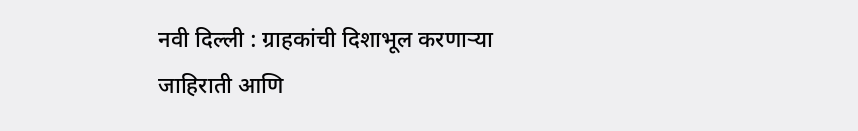नवी दिल्ली : ग्राहकांची दिशाभूल करणाऱ्या जाहिराती आणि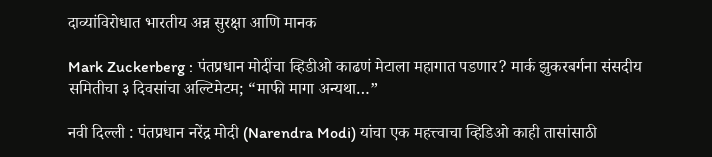दाव्यांविरोधात भारतीय अन्न सुरक्षा आणि मानक

Mark Zuckerberg : पंतप्रधान मोदींचा व्हिडीओ काढणं मेटाला महागात पडणार? मार्क झुकरबर्गना संसदीय समितीचा ३ दिवसांचा अल्टिमेटम; “माफी मागा अन्यथा…”

नवी दिल्ली : पंतप्रधान नरेंद्र मोदी (Narendra Modi) यांचा एक महत्त्वाचा व्हिडिओ काही तासांसाठी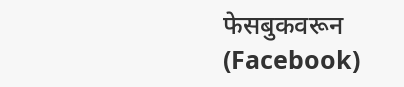फेसबुकवरून (Facebook)